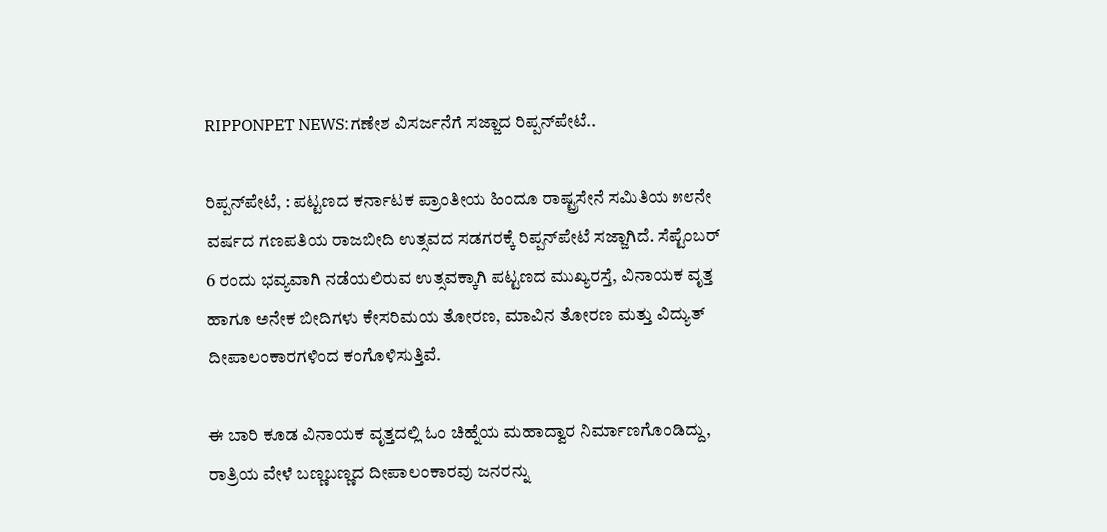RIPPONPET NEWS:ಗಣೇಶ ವಿಸರ್ಜನೆಗೆ ಸಜ್ಜಾದ ರಿಪ್ಪನ್‌ಪೇಟೆ..

ರಿಪ್ಪನ್‌ಪೇಟೆ, : ಪಟ್ಟಣದ ಕರ್ನಾಟಕ ಪ್ರಾಂತೀಯ ಹಿಂದೂ ರಾಷ್ಟ್ರಸೇನೆ ಸಮಿತಿಯ ೫೮ನೇ ವರ್ಷದ ಗಣಪತಿಯ ರಾಜಬೀದಿ ಉತ್ಸವದ ಸಡಗರಕ್ಕೆ ರಿಪ್ಪನ್‌ಪೇಟೆ ಸಜ್ಜಾಗಿದೆ. ಸೆಪ್ಟೆಂಬರ್ 6 ರಂದು ಭವ್ಯವಾಗಿ ನಡೆಯಲಿರುವ ಉತ್ಸವಕ್ಕಾಗಿ ಪಟ್ಟಣದ ಮುಖ್ಯರಸ್ತೆ, ವಿನಾಯಕ ವೃತ್ತ ಹಾಗೂ ಅನೇಕ ಬೀದಿಗಳು ಕೇಸರಿಮಯ ತೋರಣ, ಮಾವಿನ ತೋರಣ ಮತ್ತು ವಿದ್ಯುತ್ ದೀಪಾಲಂಕಾರಗಳಿಂದ ಕಂಗೊಳಿಸುತ್ತಿವೆ.

ಈ ಬಾರಿ ಕೂಡ ವಿನಾಯಕ ವೃತ್ತದಲ್ಲಿ ಓಂ ಚಿಹ್ನೆಯ ಮಹಾದ್ವಾರ ನಿರ್ಮಾಣಗೊಂಡಿದ್ದು, ರಾತ್ರಿಯ ವೇಳೆ ಬಣ್ಣಬಣ್ಣದ ದೀಪಾಲಂಕಾರವು ಜನರನ್ನು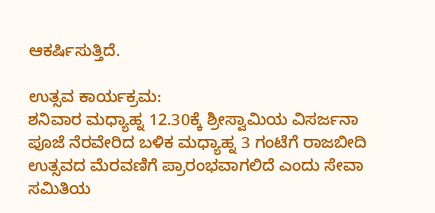ಆಕರ್ಷಿಸುತ್ತಿದೆ.

ಉತ್ಸವ ಕಾರ್ಯಕ್ರಮ:
ಶನಿವಾರ ಮಧ್ಯಾಹ್ನ 12.30ಕ್ಕೆ ಶ್ರೀಸ್ವಾಮಿಯ ವಿಸರ್ಜನಾ ಪೂಜೆ ನೆರವೇರಿದ ಬಳಿಕ ಮಧ್ಯಾಹ್ನ 3 ಗಂಟೆಗೆ ರಾಜಬೀದಿ ಉತ್ಸವದ ಮೆರವಣಿಗೆ ಪ್ರಾರಂಭವಾಗಲಿದೆ ಎಂದು ಸೇವಾ ಸಮಿತಿಯ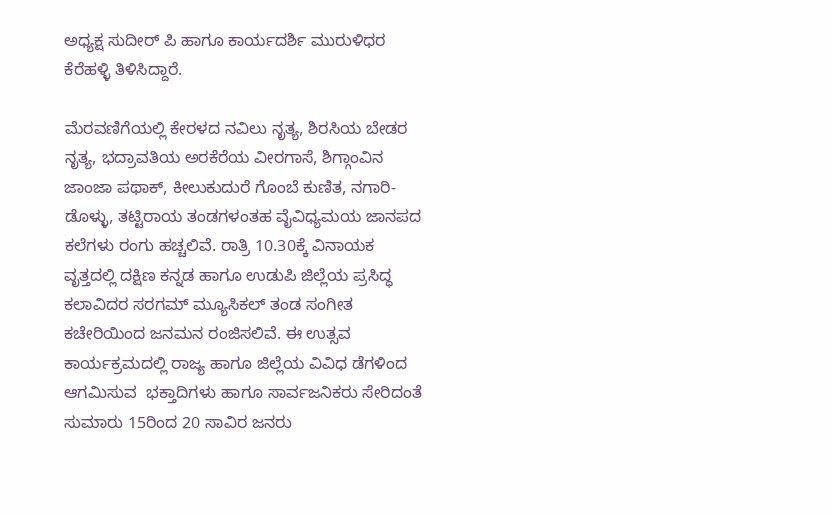ಅಧ್ಯಕ್ಷ ಸುದೀರ್ ಪಿ ಹಾಗೂ ಕಾರ್ಯದರ್ಶಿ ಮುರುಳಿಧರ ಕೆರೆಹಳ್ಳಿ ತಿಳಿಸಿದ್ದಾರೆ.

ಮೆರವಣಿಗೆಯಲ್ಲಿ ಕೇರಳದ ನವಿಲು ನೃತ್ಯ, ಶಿರಸಿಯ ಬೇಡರ ನೃತ್ಯ, ಭದ್ರಾವತಿಯ ಅರಕೆರೆಯ ವೀರಗಾಸೆ, ಶಿಗ್ಗಾಂವಿನ ಜಾಂಜಾ ಪಥಾಕ್, ಕೀಲುಕುದುರೆ ಗೊಂಬೆ ಕುಣಿತ, ನಗಾರಿ-ಡೊಳ್ಳು, ತಟ್ಟಿರಾಯ ತಂಡಗಳಂತಹ ವೈವಿಧ್ಯಮಯ ಜಾನಪದ ಕಲೆಗಳು ರಂಗು ಹಚ್ಚಲಿವೆ. ರಾತ್ರಿ 10.30ಕ್ಕೆ ವಿನಾಯಕ ವೃತ್ತದಲ್ಲಿ ದಕ್ಷಿಣ ಕನ್ನಡ ಹಾಗೂ ಉಡುಪಿ ಜಿಲ್ಲೆಯ ಪ್ರಸಿದ್ಧ ಕಲಾವಿದರ ಸರಗಮ್ ಮ್ಯೂಸಿಕಲ್ ತಂಡ ಸಂಗೀತ ಕಚೇರಿಯಿಂದ ಜನಮನ ರಂಜಿಸಲಿವೆ. ಈ ಉತ್ಸವ ಕಾರ್ಯಕ್ರಮದಲ್ಲಿ ರಾಜ್ಯ ಹಾಗೂ ಜಿಲ್ಲೆಯ ವಿವಿಧ ಡೆಗಳಿಂದ ಆಗಮಿಸುವ  ಭಕ್ತಾದಿಗಳು ಹಾಗೂ ಸಾರ್ವಜನಿಕರು ಸೇರಿದಂತೆ  ಸುಮಾರು 15ರಿಂದ 20 ಸಾವಿರ ಜನರು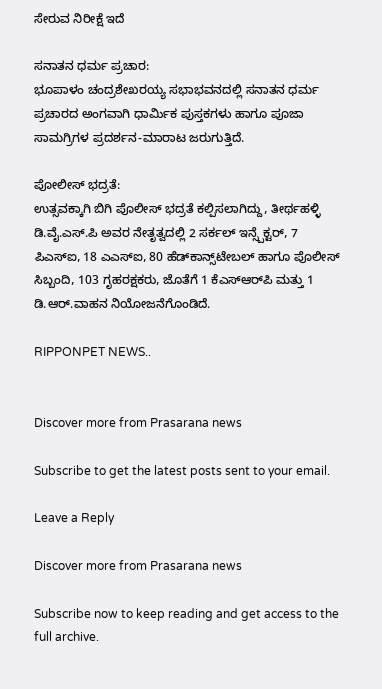ಸೇರುವ ನಿರೀಕ್ಷೆ ಇದೆ

ಸನಾತನ ಧರ್ಮ ಪ್ರಚಾರ:
ಭೂಪಾಳಂ ಚಂದ್ರಶೇಖರಯ್ಯ ಸಭಾಭವನದಲ್ಲಿ ಸನಾತನ ಧರ್ಮ ಪ್ರಚಾರದ ಅಂಗವಾಗಿ ಧಾರ್ಮಿಕ ಪುಸ್ತಕಗಳು ಹಾಗೂ ಪೂಜಾ ಸಾಮಗ್ರಿಗಳ ಪ್ರದರ್ಶನ-ಮಾರಾಟ ಜರುಗುತ್ತಿದೆ.

ಪೋಲೀಸ್ ಭದ್ರತೆ:
ಉತ್ಸವಕ್ಕಾಗಿ ಬಿಗಿ ಪೊಲೀಸ್ ಭದ್ರತೆ ಕಲ್ಪಿಸಲಾಗಿದ್ದು, ತೀರ್ಥಹಳ್ಳಿ ಡಿ.ವೈ.ಎಸ್.ಪಿ ಅವರ ನೇತೃತ್ವದಲ್ಲಿ 2 ಸರ್ಕಲ್ ಇನ್ಸ್ಪೆಕ್ಟರ್, 7 ಪಿಎಸ್‌ಐ, 18 ಎಎಸ್‌ಐ, 80 ಹೆಡ್‌ಕಾನ್ಸ್‌ಟೇಬಲ್ ಹಾಗೂ ಪೊಲೀಸ್ ಸಿಬ್ಬಂದಿ, 103 ಗೃಹರಕ್ಷಕರು, ಜೊತೆಗೆ 1 ಕೆಎಸ್‌ಆರ್‌ಪಿ ಮತ್ತು 1 ಡಿ.ಆರ್.ವಾಹನ ನಿಯೋಜನೆಗೊಂಡಿದೆ.

RIPPONPET NEWS..


Discover more from Prasarana news

Subscribe to get the latest posts sent to your email.

Leave a Reply

Discover more from Prasarana news

Subscribe now to keep reading and get access to the full archive.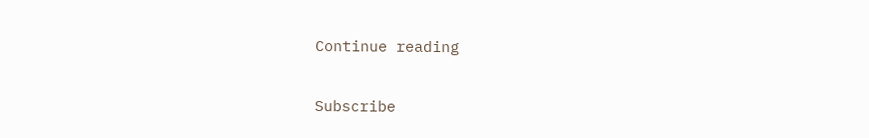Continue reading

Subscribe